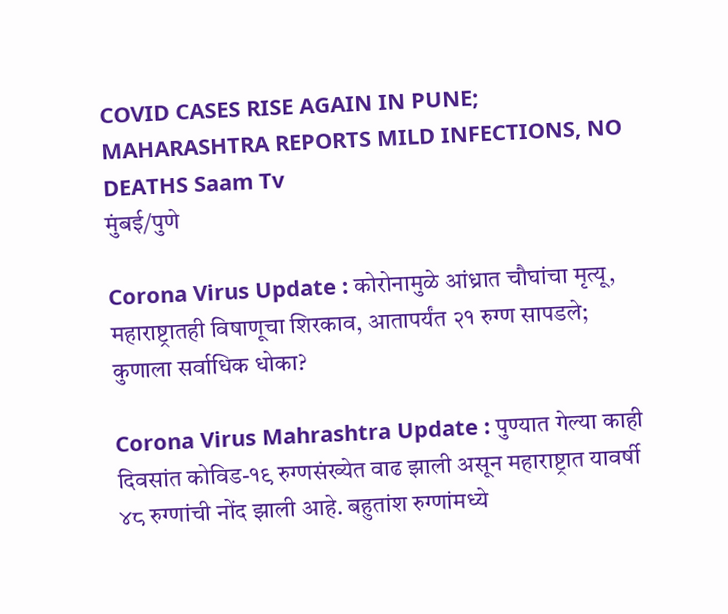COVID CASES RISE AGAIN IN PUNE; MAHARASHTRA REPORTS MILD INFECTIONS, NO DEATHS Saam Tv
मुंबई/पुणे

Corona Virus Update : कोरोनामुळे आंध्रात चौघांचा मृत्यू, महाराष्ट्रातही विषाणूचा शिरकाव, आतापर्यंत २१ रुग्ण सापडले; कुणाला सर्वाधिक धोका?

Corona Virus Mahrashtra Update : पुण्यात गेल्या काही दिवसांत कोविड-१९ रुग्णसंख्येत वाढ झाली असून महाराष्ट्रात यावर्षी ४८ रुग्णांची नोंद झाली आहे. बहुतांश रुग्णांमध्ये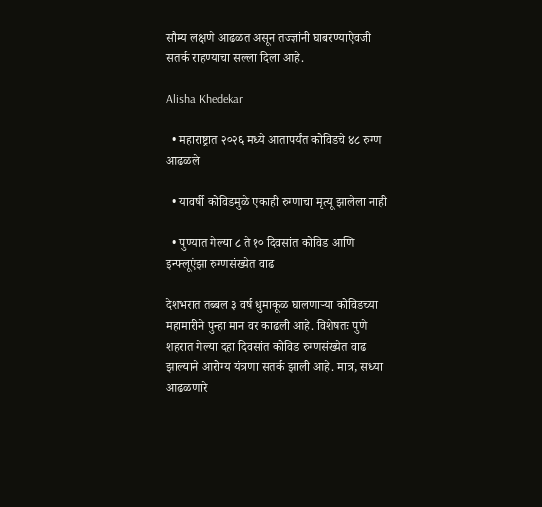सौम्य लक्षणे आढळत असून तज्ज्ञांनी घाबरण्याऐवजी सतर्क राहण्याचा सल्ला दिला आहे.

Alisha Khedekar

  • महाराष्ट्रात २०२६ मध्ये आतापर्यंत कोविडचे ४८ रुग्ण आढळले

  • यावर्षी कोविडमुळे एकाही रुग्णाचा मृत्यू झालेला नाही

  • पुण्यात गेल्या ८ ते १० दिवसांत कोविड आणि इन्फ्लूएंझा रुग्णसंख्येत वाढ

देशभरात तब्बल ३ वर्ष धुमाकूळ घालणाऱ्या कोविडच्या महामारीने पुन्हा मान वर काढली आहे. विशेषतः पुणे शहरात गेल्या दहा दिवसांत कोविड रुग्णसंख्येत वाढ झाल्याने आरोग्य यंत्रणा सतर्क झाली आहे. मात्र, सध्या आढळणारे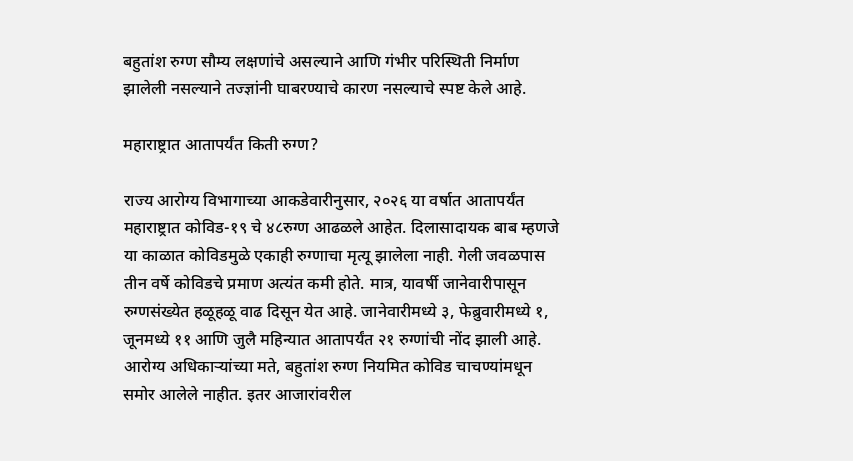बहुतांश रुग्ण सौम्य लक्षणांचे असल्याने आणि गंभीर परिस्थिती निर्माण झालेली नसल्याने तज्ज्ञांनी घाबरण्याचे कारण नसल्याचे स्पष्ट केले आहे.

महाराष्ट्रात आतापर्यंत किती रुग्ण?

राज्य आरोग्य विभागाच्या आकडेवारीनुसार, २०२६ या वर्षात आतापर्यंत महाराष्ट्रात कोविड-१९ चे ४८रुग्ण आढळले आहेत. दिलासादायक बाब म्हणजे या काळात कोविडमुळे एकाही रुग्णाचा मृत्यू झालेला नाही. गेली जवळपास तीन वर्षे कोविडचे प्रमाण अत्यंत कमी होते. मात्र, यावर्षी जानेवारीपासून रुग्णसंख्येत हळूहळू वाढ दिसून येत आहे. जानेवारीमध्ये ३, फेब्रुवारीमध्ये १, जूनमध्ये ११ आणि जुलै महिन्यात आतापर्यंत २१ रुग्णांची नोंद झाली आहे. आरोग्य अधिकाऱ्यांच्या मते, बहुतांश रुग्ण नियमित कोविड चाचण्यांमधून समोर आलेले नाहीत. इतर आजारांवरील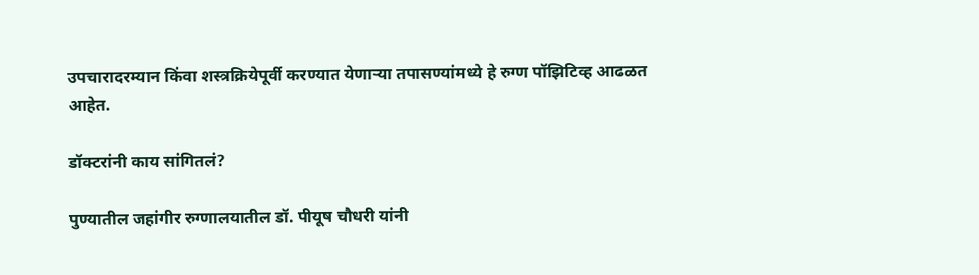उपचारादरम्यान किंवा शस्त्रक्रियेपूर्वी करण्यात येणाऱ्या तपासण्यांमध्ये हे रुग्ण पॉझिटिव्ह आढळत आहेत.

डॉक्टरांनी काय सांगितलं?

पुण्यातील जहांगीर रुग्णालयातील डॉ. पीयूष चौधरी यांनी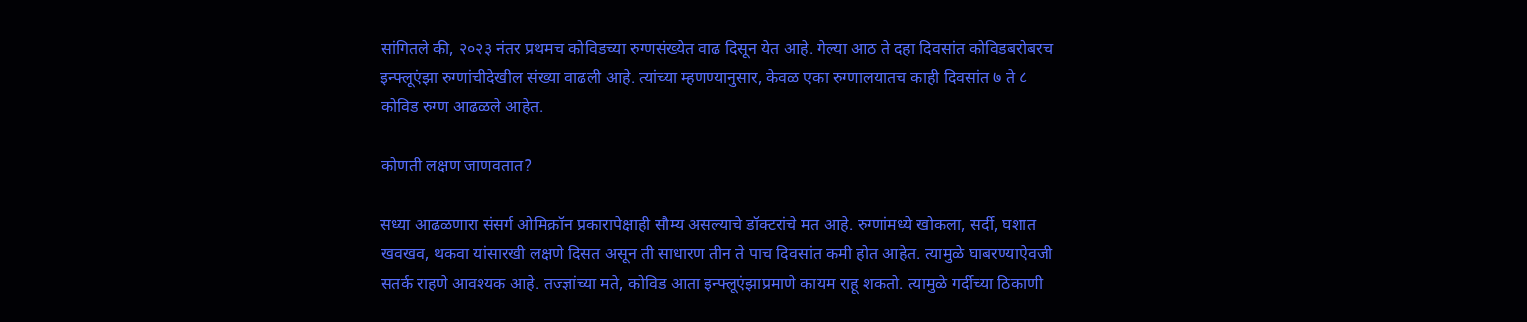सांगितले की, २०२३ नंतर प्रथमच कोविडच्या रुग्णसंख्येत वाढ दिसून येत आहे. गेल्या आठ ते दहा दिवसांत कोविडबरोबरच इन्फ्लूएंझा रुग्णांचीदेखील संख्या वाढली आहे. त्यांच्या म्हणण्यानुसार, केवळ एका रुग्णालयातच काही दिवसांत ७ ते ८ कोविड रुग्ण आढळले आहेत.

कोणती लक्षण जाणवतात?

सध्या आढळणारा संसर्ग ओमिक्रॉन प्रकारापेक्षाही सौम्य असल्याचे डॉक्टरांचे मत आहे. रुग्णांमध्ये खोकला, सर्दी, घशात खवखव, थकवा यांसारखी लक्षणे दिसत असून ती साधारण तीन ते पाच दिवसांत कमी होत आहेत. त्यामुळे घाबरण्याऐवजी सतर्क राहणे आवश्यक आहे. तज्ज्ञांच्या मते, कोविड आता इन्फ्लूएंझाप्रमाणे कायम राहू शकतो. त्यामुळे गर्दीच्या ठिकाणी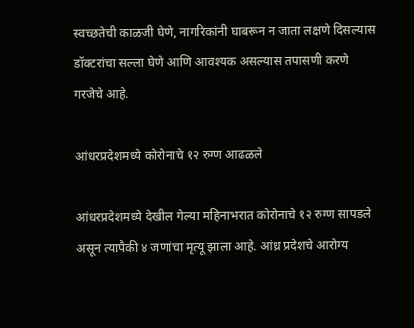स्वच्छतेची काळजी घेणे, नागरिकांनी घाबरून न जाता लक्षणे दिसल्यास डॉक्टरांचा सल्ला घेणे आणि आवश्यक असल्यास तपासणी करणे गरजेचे आहे.

आंधरप्रदेशमध्ये कोरोनाचे १२ रुग्ण आढळले

आंधरप्रदेशमध्ये देखील गेल्या महिनाभरात कोरोनाचे १२ रुग्ण सापडले असून त्यापैकी ४ जणांचा मृत्यू झाला आहे. आंध्र प्रदेशचे आरोग्य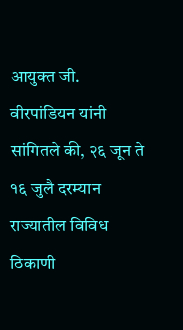आयुक्त जी. वीरपांडियन यांनी सांगितले की, २६ जून ते १६ जुलै दरम्यान राज्यातील विविध ठिकाणी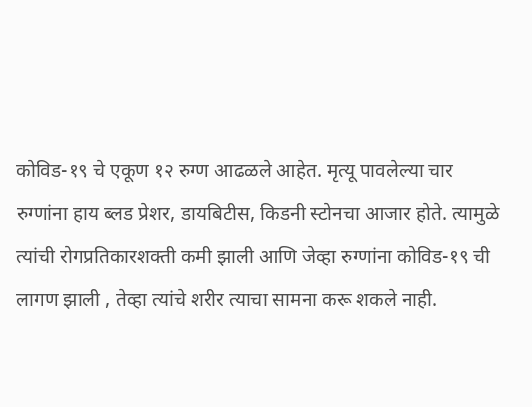कोविड-१९ चे एकूण १२ रुग्ण आढळले आहेत. मृत्यू पावलेल्या चार रुग्णांना हाय ब्लड प्रेशर, डायबिटीस, किडनी स्टोनचा आजार होते. त्यामुळे त्यांची रोगप्रतिकारशक्ती कमी झाली आणि जेव्हा रुग्णांना कोविड-१९ ची लागण झाली , तेव्हा त्यांचे शरीर त्याचा सामना करू शकले नाही.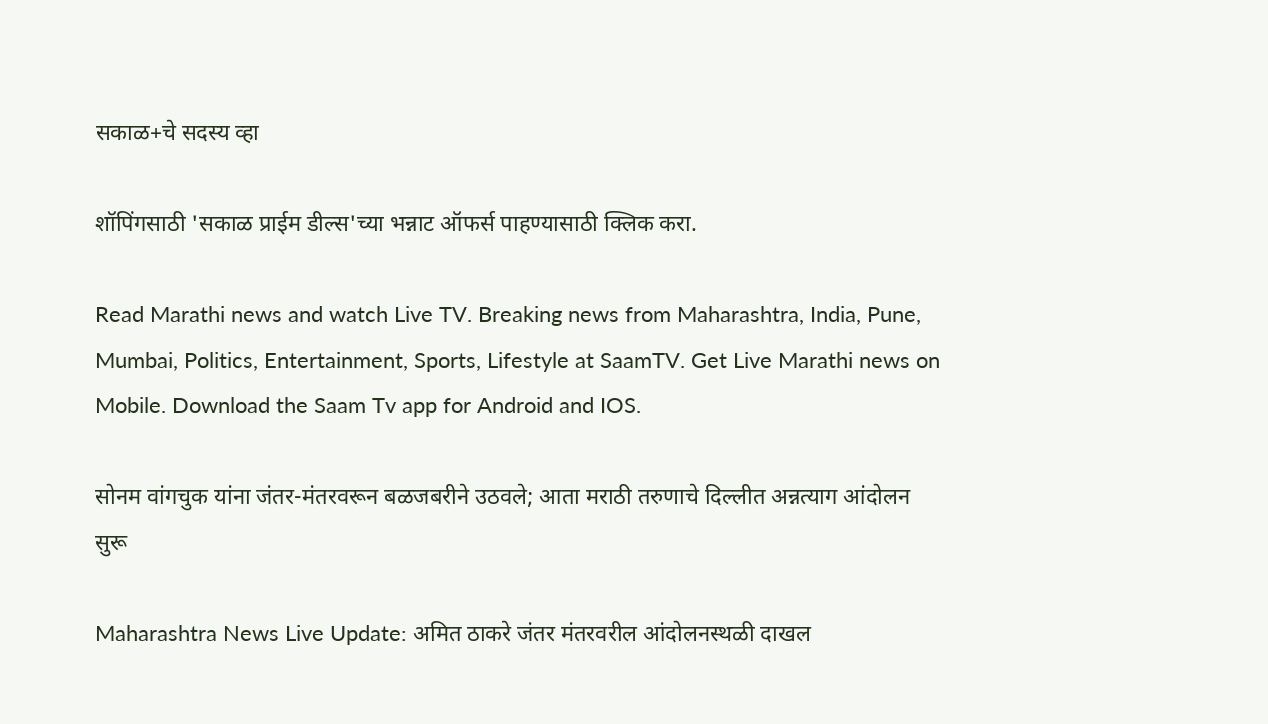सकाळ+चे सदस्य व्हा

शॉपिंगसाठी 'सकाळ प्राईम डील्स'च्या भन्नाट ऑफर्स पाहण्यासाठी क्लिक करा.

Read Marathi news and watch Live TV. Breaking news from Maharashtra, India, Pune, Mumbai, Politics, Entertainment, Sports, Lifestyle at SaamTV. Get Live Marathi news on Mobile. Download the Saam Tv app for Android and IOS.

सोनम वांगचुक यांना जंतर-मंतरवरून बळजबरीने उठवले; आता मराठी तरुणाचे दिल्लीत अन्नत्याग आंदोलन सुरू

Maharashtra News Live Update: अमित ठाकरे जंतर मंतरवरील आंदोलनस्थळी दाखल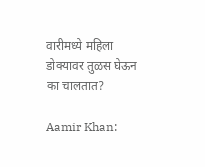वारीमध्ये महिला डोक्यावर तुळस घेऊन का चालतात?

Aamir Khan: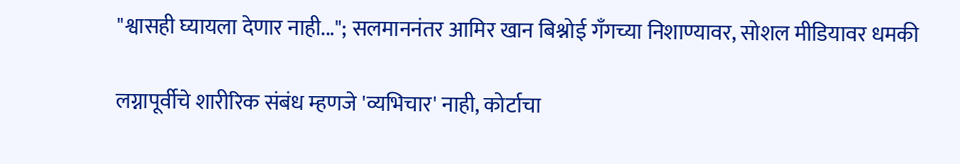"श्वासही घ्यायला देणार नाही..."; सलमाननंतर आमिर खान बिश्नोई गँगच्या निशाण्यावर, सोशल मीडियावर धमकी

लग्नापूर्वीचे शारीरिक संबंध म्हणजे 'व्यभिचार' नाही, कोर्टाचा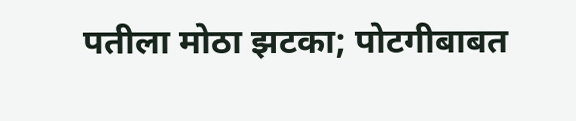पतीला मोठा झटका; पोटगीबाबत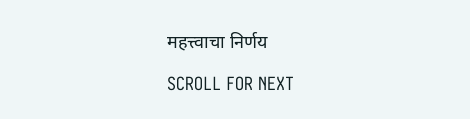महत्त्वाचा निर्णय

SCROLL FOR NEXT